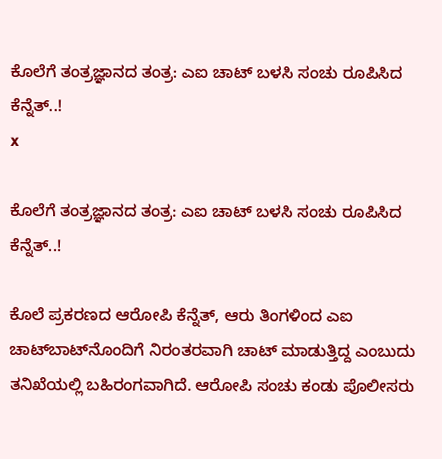ಕೊಲೆಗೆ ತಂತ್ರಜ್ಞಾನದ ತಂತ್ರ: ಎಐ ಚಾಟ್‌ ಬಳಸಿ ಸಂಚು ರೂಪಿಸಿದ ಕೆನ್ನೆತ್..!
x

ಕೊಲೆಗೆ ತಂತ್ರಜ್ಞಾನದ ತಂತ್ರ: ಎಐ ಚಾಟ್‌ ಬಳಸಿ ಸಂಚು ರೂಪಿಸಿದ ಕೆನ್ನೆತ್..!

ಕೊಲೆ ಪ್ರಕರಣದ ಆರೋಪಿ ಕೆನ್ನೆತ್, ಆರು ತಿಂಗಳಿಂದ ಎಐ ಚಾಟ್‌ಬಾಟ್‌ನೊಂದಿಗೆ ನಿರಂತರವಾಗಿ ಚಾಟ್ ಮಾಡುತ್ತಿದ್ದ ಎಂಬುದು ತನಿಖೆಯಲ್ಲಿ ಬಹಿರಂಗವಾಗಿದೆ. ಆರೋಪಿ ಸಂಚು ಕಂಡು ಪೊಲೀಸರು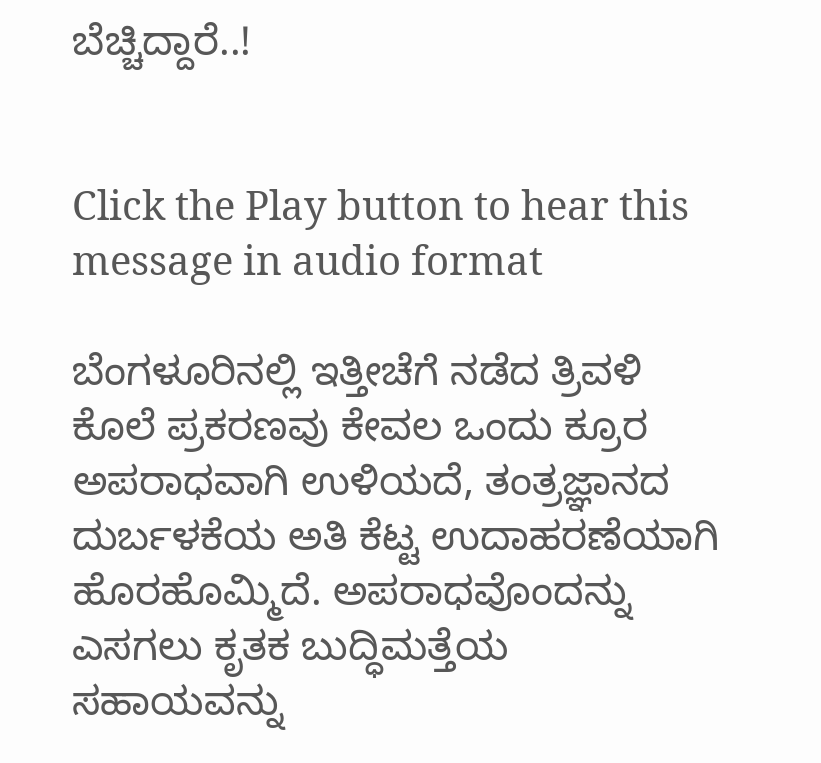ಬೆಚ್ಚಿದ್ದಾರೆ..!


Click the Play button to hear this message in audio format

ಬೆಂಗಳೂರಿನಲ್ಲಿ ಇತ್ತೀಚೆಗೆ ನಡೆದ ತ್ರಿವಳಿ ಕೊಲೆ ಪ್ರಕರಣವು ಕೇವಲ ಒಂದು ಕ್ರೂರ ಅಪರಾಧವಾಗಿ ಉಳಿಯದೆ, ತಂತ್ರಜ್ಞಾನದ ದುರ್ಬಳಕೆಯ ಅತಿ ಕೆಟ್ಟ ಉದಾಹರಣೆಯಾಗಿ ಹೊರಹೊಮ್ಮಿದೆ. ಅಪರಾಧವೊಂದನ್ನು ಎಸಗಲು ಕೃತಕ ಬುದ್ಧಿಮತ್ತೆಯ ಸಹಾಯವನ್ನು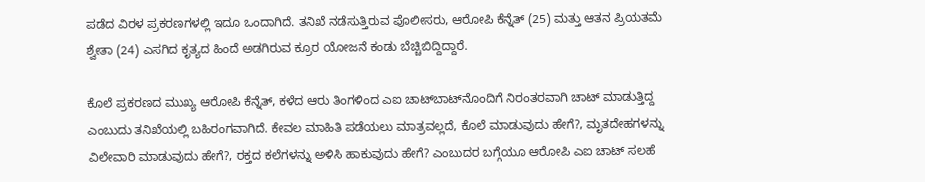ಪಡೆದ ವಿರಳ ಪ್ರಕರಣಗಳಲ್ಲಿ ಇದೂ ಒಂದಾಗಿದೆ. ತನಿಖೆ ನಡೆಸುತ್ತಿರುವ ಪೊಲೀಸರು, ಆರೋಪಿ ಕೆನ್ನೆತ್ (25) ಮತ್ತು ಆತನ ಪ್ರಿಯತಮೆ ಶ್ವೇತಾ (24) ಎಸಗಿದ ಕೃತ್ಯದ ಹಿಂದೆ ಅಡಗಿರುವ ಕ್ರೂರ ಯೋಜನೆ ಕಂಡು ಬೆಚ್ಚಿಬಿದ್ದಿದ್ದಾರೆ.

ಕೊಲೆ ಪ್ರಕರಣದ ಮುಖ್ಯ ಆರೋಪಿ ಕೆನ್ನೆತ್, ಕಳೆದ ಆರು ತಿಂಗಳಿಂದ ಎಐ ಚಾಟ್‌ಬಾಟ್‌ನೊಂದಿಗೆ ನಿರಂತರವಾಗಿ ಚಾಟ್ ಮಾಡುತ್ತಿದ್ದ ಎಂಬುದು ತನಿಖೆಯಲ್ಲಿ ಬಹಿರಂಗವಾಗಿದೆ. ಕೇವಲ ಮಾಹಿತಿ ಪಡೆಯಲು ಮಾತ್ರವಲ್ಲದೆ, ಕೊಲೆ ಮಾಡುವುದು ಹೇಗೆ?, ಮೃತದೇಹಗಳನ್ನು ವಿಲೇವಾರಿ ಮಾಡುವುದು ಹೇಗೆ?, ರಕ್ತದ ಕಲೆಗಳನ್ನು ಅಳಿಸಿ ಹಾಕುವುದು ಹೇಗೆ? ಎಂಬುದರ ಬಗ್ಗೆಯೂ ಆರೋಪಿ ಎಐ ಚಾಟ್‌ ಸಲಹೆ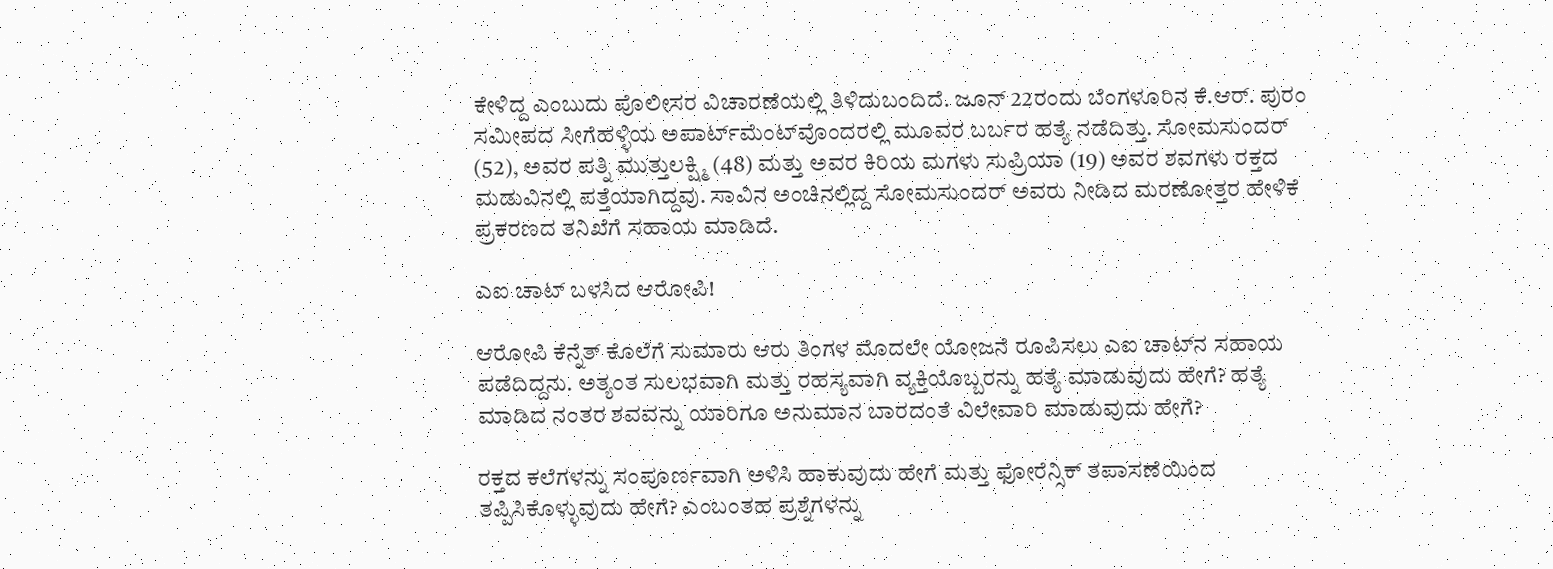ಕೇಳಿದ್ದ ಎಂಬುದು ಪೊಲೀಸರ ವಿಚಾರಣೆಯಲ್ಲಿ ತಿಳಿದುಬಂದಿದೆ. ಜೂನ್ 22ರಂದು ಬೆಂಗಳೂರಿನ ಕೆ.ಆರ್. ಪುರಂ ಸಮೀಪದ ಸೀಗೆಹಳ್ಳಿಯ ಅಪಾರ್ಟ್‌ಮೆಂಟ್‌ವೊಂದರಲ್ಲಿ ಮೂವರ ಬರ್ಬರ ಹತ್ಯೆ ನಡೆದಿತ್ತು. ಸೋಮಸುಂದರ್ (52), ಅವರ ಪತ್ನಿ ಮುತ್ತುಲಕ್ಷ್ಮಿ (48) ಮತ್ತು ಅವರ ಕಿರಿಯ ಮಗಳು ಸುಪ್ರಿಯಾ (19) ಅವರ ಶವಗಳು ರಕ್ತದ ಮಡುವಿನಲ್ಲಿ ಪತ್ತೆಯಾಗಿದ್ದವು. ಸಾವಿನ ಅಂಚಿನಲ್ಲಿದ್ದ ಸೋಮಸುಂದರ್ ಅವರು ನೀಡಿದ ಮರಣೋತ್ತರ ಹೇಳಿಕೆ ಪ್ರಕರಣದ ತನಿಖೆಗೆ ಸಹಾಯ ಮಾಡಿದೆ.

ಎಐ ಚಾಟ್‌ ಬಳಸಿದ ಆರೋಪಿ!

ಆರೋಪಿ ಕೆನ್ನೆತ್ ಕೊಲೆಗೆ ಸುಮಾರು ಆರು ತಿಂಗಳ ಮೊದಲೇ ಯೋಜನೆ ರೂಪಿಸಲು ಎಐ ಚಾಟ್‌ನ ಸಹಾಯ ಪಡೆದಿದ್ದನು. ಅತ್ಯಂತ ಸುಲಭವಾಗಿ ಮತ್ತು ರಹಸ್ಯವಾಗಿ ವ್ಯಕ್ತಿಯೊಬ್ಬರನ್ನು ಹತ್ಯೆ ಮಾಡುವುದು ಹೇಗೆ? ಹತ್ಯೆ ಮಾಡಿದ ನಂತರ ಶವವನ್ನು ಯಾರಿಗೂ ಅನುಮಾನ ಬಾರದಂತೆ ವಿಲೇವಾರಿ ಮಾಡುವುದು ಹೇಗೆ?

ರಕ್ತದ ಕಲೆಗಳನ್ನು ಸಂಪೂರ್ಣವಾಗಿ ಅಳಿಸಿ ಹಾಕುವುದು ಹೇಗೆ ಮತ್ತು ಫೋರೆನ್ಸಿಕ್ ತಪಾಸಣೆಯಿಂದ ತಪ್ಪಿಸಿಕೊಳ್ಳುವುದು ಹೇಗೆ? ಎಂಬಂತಹ ಪ್ರಶ್ನೆಗಳನ್ನು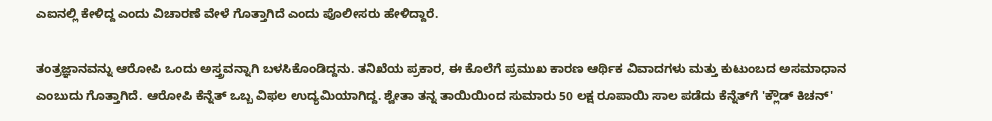ಎಐನಲ್ಲಿ ಕೇಳಿದ್ದ ಎಂದು ವಿಚಾರಣೆ ವೇಳೆ ಗೊತ್ತಾಗಿದೆ ಎಂದು ಪೊಲೀಸರು ಹೇಳಿದ್ದಾರೆ.

ತಂತ್ರಜ್ಞಾನವನ್ನು ಆರೋಪಿ ಒಂದು ಅಸ್ತ್ರವನ್ನಾಗಿ ಬಳಸಿಕೊಂಡಿದ್ದನು. ತನಿಖೆಯ ಪ್ರಕಾರ, ಈ ಕೊಲೆಗೆ ಪ್ರಮುಖ ಕಾರಣ ಆರ್ಥಿಕ ವಿವಾದಗಳು ಮತ್ತು ಕುಟುಂಬದ ಅಸಮಾಧಾನ ಎಂಬುದು ಗೊತ್ತಾಗಿದೆ. ಆರೋಪಿ ಕೆನ್ನೆತ್ ಒಬ್ಬ ವಿಫಲ ಉದ್ಯಮಿಯಾಗಿದ್ದ. ಶ್ವೇತಾ ತನ್ನ ತಾಯಿಯಿಂದ ಸುಮಾರು 50 ಲಕ್ಷ ರೂಪಾಯಿ ಸಾಲ ಪಡೆದು ಕೆನ್ನೆತ್‌ಗೆ 'ಕ್ಲೌಡ್ ಕಿಚನ್'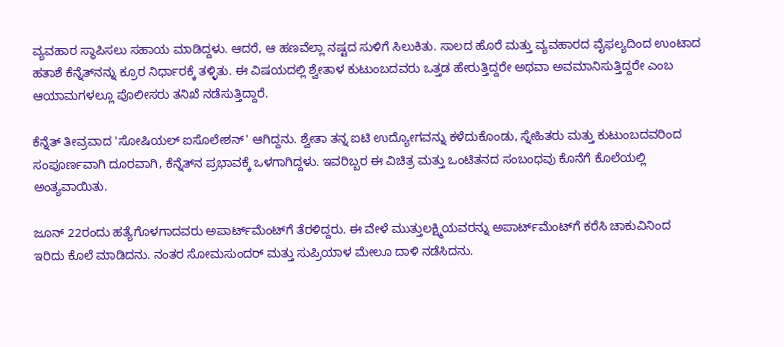ವ್ಯವಹಾರ ಸ್ಥಾಪಿಸಲು ಸಹಾಯ ಮಾಡಿದ್ದಳು. ಆದರೆ, ಆ ಹಣವೆಲ್ಲಾ ನಷ್ಟದ ಸುಳಿಗೆ ಸಿಲುಕಿತು. ಸಾಲದ ಹೊರೆ ಮತ್ತು ವ್ಯವಹಾರದ ವೈಫಲ್ಯದಿಂದ ಉಂಟಾದ ಹತಾಶೆ ಕೆನ್ನೆತ್‌ನನ್ನು ಕ್ರೂರ ನಿರ್ಧಾರಕ್ಕೆ ತಳ್ಳಿತು. ಈ ವಿಷಯದಲ್ಲಿ ಶ್ವೇತಾಳ ಕುಟುಂಬದವರು ಒತ್ತಡ ಹೇರುತ್ತಿದ್ದರೇ ಅಥವಾ ಅವಮಾನಿಸುತ್ತಿದ್ದರೇ ಎಂಬ ಆಯಾಮಗಳಲ್ಲೂ ಪೊಲೀಸರು ತನಿಖೆ ನಡೆಸುತ್ತಿದ್ದಾರೆ.

ಕೆನ್ನೆತ್ ತೀವ್ರವಾದ 'ಸೋಷಿಯಲ್ ಐಸೊಲೇಶನ್' ಆಗಿದ್ದನು. ಶ್ವೇತಾ ತನ್ನ ಐಟಿ ಉದ್ಯೋಗವನ್ನು ಕಳೆದುಕೊಂಡು, ಸ್ನೇಹಿತರು ಮತ್ತು ಕುಟುಂಬದವರಿಂದ ಸಂಪೂರ್ಣವಾಗಿ ದೂರವಾಗಿ, ಕೆನ್ನೆತ್‌ನ ಪ್ರಭಾವಕ್ಕೆ ಒಳಗಾಗಿದ್ದಳು. ಇವರಿಬ್ಬರ ಈ ವಿಚಿತ್ರ ಮತ್ತು ಒಂಟಿತನದ ಸಂಬಂಧವು ಕೊನೆಗೆ ಕೊಲೆಯಲ್ಲಿ ಅಂತ್ಯವಾಯಿತು.

ಜೂನ್ 22ರಂದು ಹತ್ಯೆಗೊಳಗಾದವರು ಅಪಾರ್ಟ್‌ಮೆಂಟ್‌ಗೆ ತೆರಳಿದ್ದರು. ಈ ವೇಳೆ ಮುತ್ತುಲಕ್ಷ್ಮಿಯವರನ್ನು ಅಪಾರ್ಟ್‌ಮೆಂಟ್‌ಗೆ ಕರೆಸಿ ಚಾಕುವಿನಿಂದ ಇರಿದು ಕೊಲೆ ಮಾಡಿದನು. ನಂತರ ಸೋಮಸುಂದರ್ ಮತ್ತು ಸುಪ್ರಿಯಾಳ ಮೇಲೂ ದಾಳಿ ನಡೆಸಿದನು.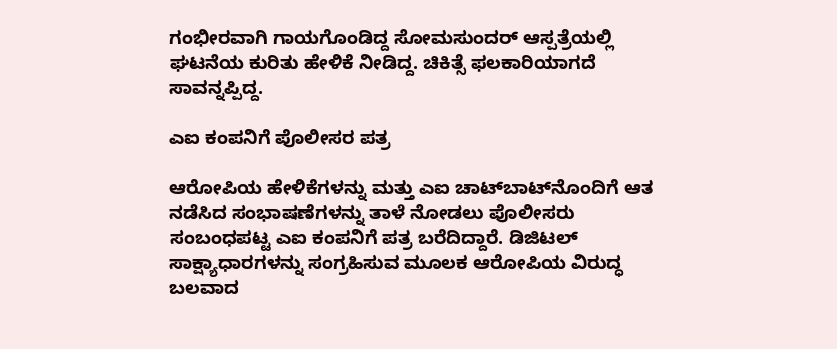ಗಂಭೀರವಾಗಿ ಗಾಯಗೊಂಡಿದ್ದ ಸೋಮಸುಂದರ್ ಆಸ್ಪತ್ರೆಯಲ್ಲಿ ಘಟನೆಯ ಕುರಿತು ಹೇಳಿಕೆ ನೀಡಿದ್ದ. ಚಿಕಿತ್ಸೆ ಫಲಕಾರಿಯಾಗದೆ ಸಾವನ್ನಪ್ಪಿದ್ದ.

ಎಐ ಕಂಪನಿಗೆ ಪೊಲೀಸರ ಪತ್ರ

ಆರೋಪಿಯ ಹೇಳಿಕೆಗಳನ್ನು ಮತ್ತು ಎಐ ಚಾಟ್‌ಬಾಟ್‌ನೊಂದಿಗೆ ಆತ ನಡೆಸಿದ ಸಂಭಾಷಣೆಗಳನ್ನು ತಾಳೆ ನೋಡಲು ಪೊಲೀಸರು ಸಂಬಂಧಪಟ್ಟ ಎಐ ಕಂಪನಿಗೆ ಪತ್ರ ಬರೆದಿದ್ದಾರೆ. ಡಿಜಿಟಲ್ ಸಾಕ್ಷ್ಯಾಧಾರಗಳನ್ನು ಸಂಗ್ರಹಿಸುವ ಮೂಲಕ ಆರೋಪಿಯ ವಿರುದ್ಧ ಬಲವಾದ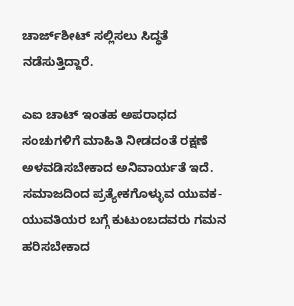ಚಾರ್ಜ್‌ಶೀಟ್ ಸಲ್ಲಿಸಲು ಸಿದ್ಧತೆ ನಡೆಸುತ್ತಿದ್ದಾರೆ.

ಎಐ ಚಾಟ್‌ ಇಂತಹ ಅಪರಾಧದ ಸಂಚುಗಳಿಗೆ ಮಾಹಿತಿ ನೀಡದಂತೆ ರಕ್ಷಣೆ ಅಳವಡಿಸಬೇಕಾದ ಅನಿವಾರ್ಯತೆ ಇದೆ. ಸಮಾಜದಿಂದ ಪ್ರತ್ಯೇಕಗೊಳ್ಳುವ ಯುವಕ-ಯುವತಿಯರ ಬಗ್ಗೆ ಕುಟುಂಬದವರು ಗಮನ ಹರಿಸಬೇಕಾದ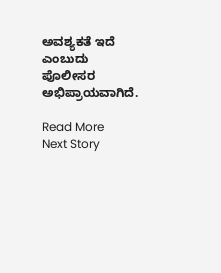ಅವಶ್ಯಕತೆ ಇದೆ ಎಂಬುದು ಪೊಲೀಸರ ಅಭಿಪ್ರಾಯವಾಗಿದೆ.

Read More
Next Story